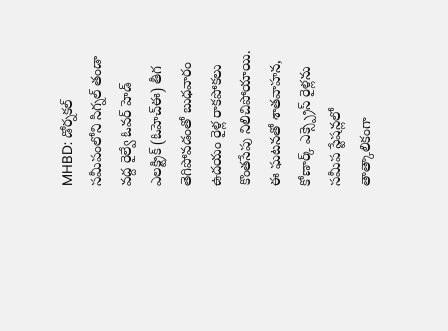MHBD: డోర్నకల్ సమీపంలోని సిగ్నల్ తండా వద్ద రైల్వే ఓవర్ హెడ్ ఎలక్ట్రిక్ (ఓహెచ్ఈ) తీగ తెగిపోవడంతో బుధవారం ఉదయం రైళ్ల రాకపోకలు కొంతసేపు నిలిచిపోయాయి. ఈ ఘటనతో శాతవాహన, కోణార్క్ ఎక్స్ప్రెస్ రైళ్లను సమీప స్టేషన్లలో తాత్కాలికంగా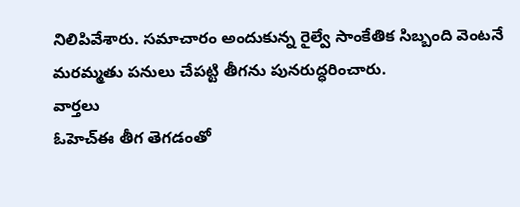నిలిపివేశారు. సమాచారం అందుకున్న రైల్వే సాంకేతిక సిబ్బంది వెంటనే మరమ్మతు పనులు చేపట్టి తీగను పునరుద్ధరించారు.
వార్తలు
ఓహెచ్ఈ తీగ తెగడంతో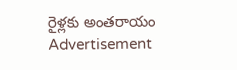రైళ్లకు అంతరాయం
Advertisement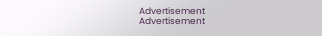Advertisement
Advertisement